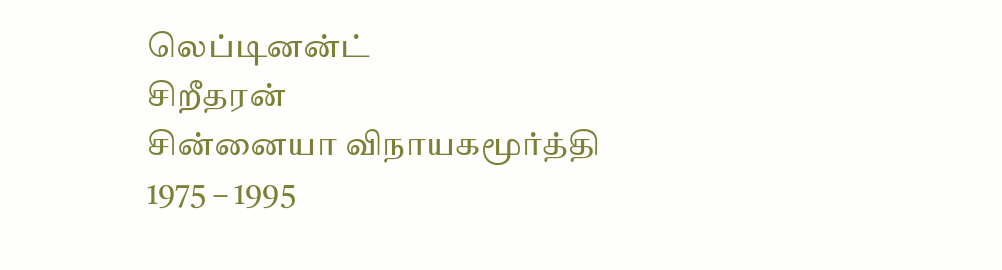லெப்டினன்ட்
சிறீதரன்
சின்னையா விநாயகமூர்த்தி
1975 – 1995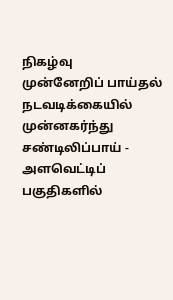நிகழ்வு
முன்னேறிப் பாய்தல் நடவடிக்கையில் முன்னகர்ந்து சண்டிலிப்பாய் - அளவெட்டிப் பகுதிகளில்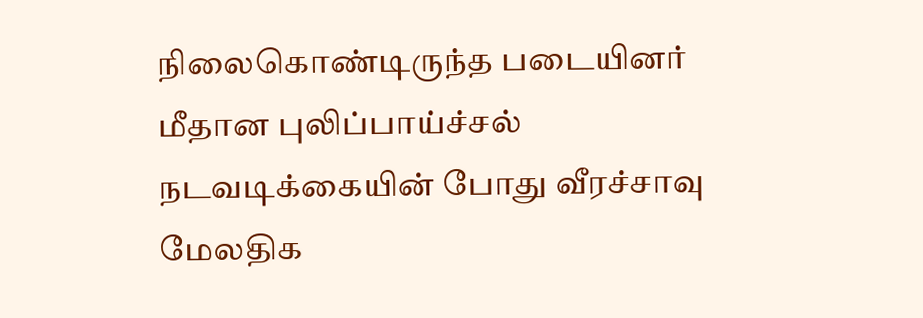நிலைகொண்டிருந்த படையினர் மீதான புலிப்பாய்ச்சல் நடவடிக்கையின் போது வீரச்சாவு
மேலதிக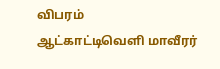விபரம்
ஆட்காட்டிவெளி மாவீரர்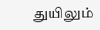துயிலும்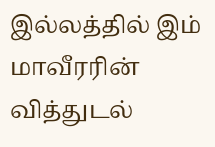இல்லத்தில் இம் மாவீரரின் வித்துடல்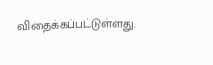விதைக்கப்பட்டுள்ளது.